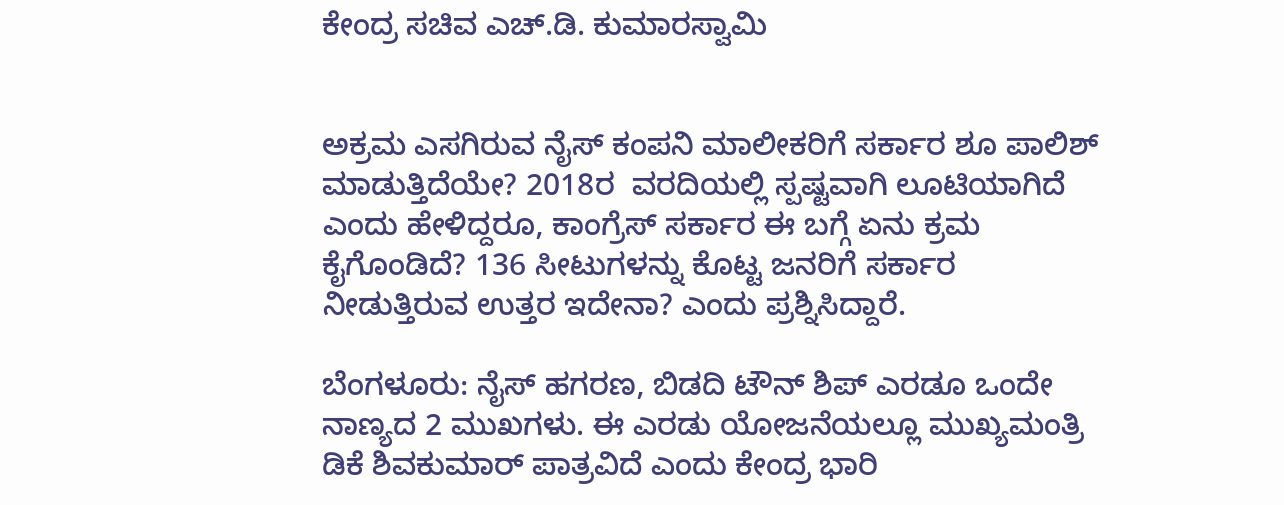ಕೇಂದ್ರ ಸಚಿವ ಎಚ್.ಡಿ. ಕುಮಾರಸ್ವಾಮಿ


ಅಕ್ರಮ ಎಸಗಿರುವ ನೈಸ್ ಕಂಪನಿ ಮಾಲೀಕರಿಗೆ ಸರ್ಕಾರ ಶೂ ಪಾಲಿಶ್ ಮಾಡುತ್ತಿದೆಯೇ? 2018ರ  ವರದಿಯಲ್ಲಿ ಸ್ಪಷ್ಟವಾಗಿ ಲೂಟಿಯಾಗಿದೆ ಎಂದು ಹೇಳಿದ್ದರೂ, ಕಾಂಗ್ರೆಸ್ ಸರ್ಕಾರ ಈ ಬಗ್ಗೆ ಏನು ಕ್ರಮ ಕೈಗೊಂಡಿದೆ? 136 ಸೀಟುಗಳನ್ನು ಕೊಟ್ಟ ಜನರಿಗೆ ಸರ್ಕಾರ ನೀಡುತ್ತಿರುವ ಉತ್ತರ ಇದೇನಾ? ಎಂದು ಪ್ರಶ್ನಿಸಿದ್ದಾರೆ.

ಬೆಂಗಳೂರು: ನೈಸ್‌ ಹಗರಣ, ಬಿಡದಿ ಟೌನ್‌ ಶಿಪ್‌ ಎರಡೂ ಒಂದೇ ನಾಣ್ಯದ 2 ಮುಖಗಳು. ಈ ಎರಡು ಯೋಜನೆಯಲ್ಲೂ ಮುಖ್ಯಮಂತ್ರಿ ಡಿಕೆ ಶಿವಕುಮಾರ್‌ ಪಾತ್ರವಿದೆ ಎಂದು ಕೇಂದ್ರ ಭಾರಿ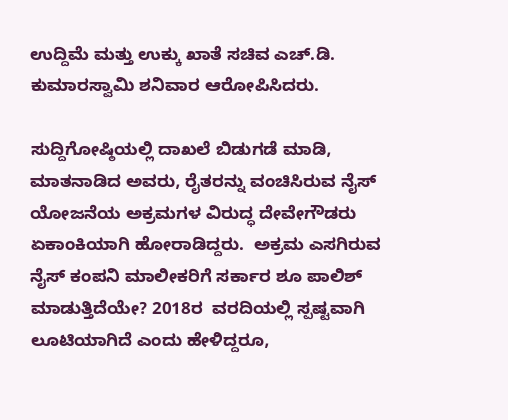ಉದ್ದಿಮೆ ಮತ್ತು ಉಕ್ಕು ಖಾತೆ ಸಚಿವ ಎಚ್.ಡಿ. ಕುಮಾರಸ್ವಾಮಿ ಶನಿವಾರ ಆರೋಪಿಸಿದರು.

ಸುದ್ದಿಗೋಷ್ಠಿಯಲ್ಲಿ ದಾಖಲೆ ಬಿಡುಗಡೆ ಮಾಡಿ, ಮಾತನಾಡಿದ ಅವರು, ರೈತರನ್ನು ವಂಚಿಸಿರುವ ನೈಸ್‌ ಯೋಜನೆಯ ಅಕ್ರಮಗಳ ವಿರುದ್ಧ ದೇವೇಗೌಡರು ಏಕಾಂಕಿಯಾಗಿ ಹೋರಾಡಿದ್ದರು.  ಅಕ್ರಮ ಎಸಗಿರುವ ನೈಸ್ ಕಂಪನಿ ಮಾಲೀಕರಿಗೆ ಸರ್ಕಾರ ಶೂ ಪಾಲಿಶ್ ಮಾಡುತ್ತಿದೆಯೇ? 2018ರ  ವರದಿಯಲ್ಲಿ ಸ್ಪಷ್ಟವಾಗಿ ಲೂಟಿಯಾಗಿದೆ ಎಂದು ಹೇಳಿದ್ದರೂ,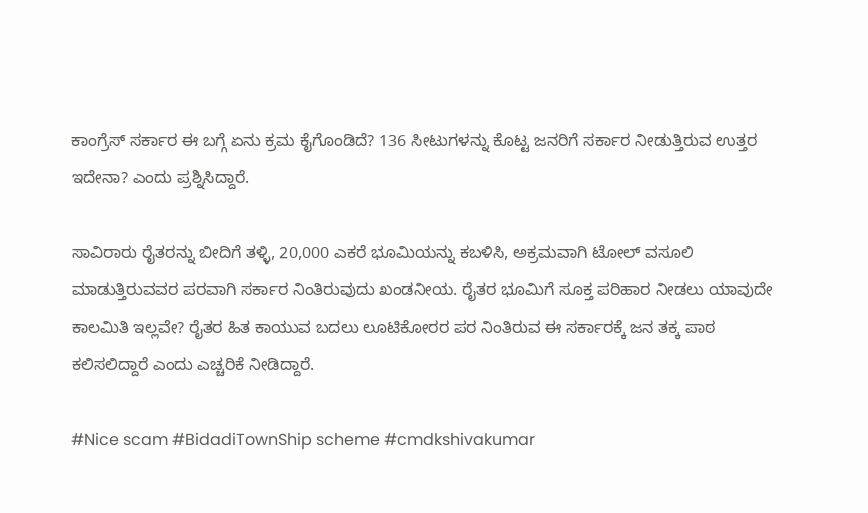ಕಾಂಗ್ರೆಸ್ ಸರ್ಕಾರ ಈ ಬಗ್ಗೆ ಏನು ಕ್ರಮ ಕೈಗೊಂಡಿದೆ? 136 ಸೀಟುಗಳನ್ನು ಕೊಟ್ಟ ಜನರಿಗೆ ಸರ್ಕಾರ ನೀಡುತ್ತಿರುವ ಉತ್ತರ ಇದೇನಾ? ಎಂದು ಪ್ರಶ್ನಿಸಿದ್ದಾರೆ.

ಸಾವಿರಾರು ರೈತರನ್ನು ಬೀದಿಗೆ ತಳ್ಳಿ, 20,000 ಎಕರೆ ಭೂಮಿಯನ್ನು ಕಬಳಿಸಿ, ಅಕ್ರಮವಾಗಿ ಟೋಲ್ ವಸೂಲಿ ಮಾಡುತ್ತಿರುವವರ ಪರವಾಗಿ ಸರ್ಕಾರ ನಿಂತಿರುವುದು ಖಂಡನೀಯ. ರೈತರ ಭೂಮಿಗೆ ಸೂಕ್ತ ಪರಿಹಾರ ನೀಡಲು ಯಾವುದೇ ಕಾಲಮಿತಿ ಇಲ್ಲವೇ? ರೈತರ ಹಿತ ಕಾಯುವ ಬದಲು ಲೂಟಿಕೋರರ ಪರ ನಿಂತಿರುವ ಈ ಸರ್ಕಾರಕ್ಕೆ ಜನ ತಕ್ಕ ಪಾಠ ಕಲಿಸಲಿದ್ದಾರೆ ಎಂದು ಎಚ್ಚರಿಕೆ ನೀಡಿದ್ದಾರೆ.

#Nice scam #BidadiTownShip scheme #cmdkshivakumar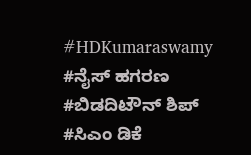#HDKumaraswamy #ನೈಸ್ ಹಗರಣ #ಬಿಡದಿಟೌನ್ ಶಿಪ್ #ಸಿಎಂ ಡಿಕೆ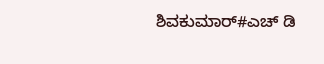ಶಿವಕುಮಾರ್#ಎಚ್ ಡಿ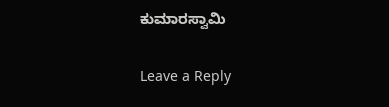ಕುಮಾರಸ್ವಾಮಿ

Leave a Reply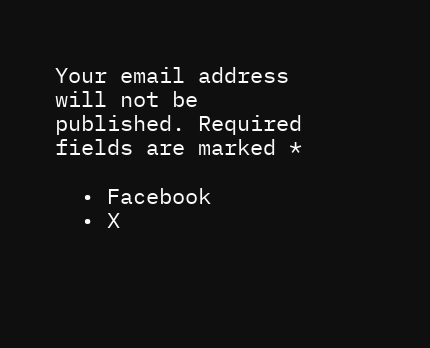Your email address will not be published. Required fields are marked *

  • Facebook
  • X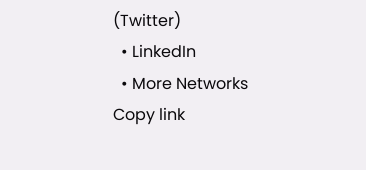(Twitter)
  • LinkedIn
  • More Networks
Copy link